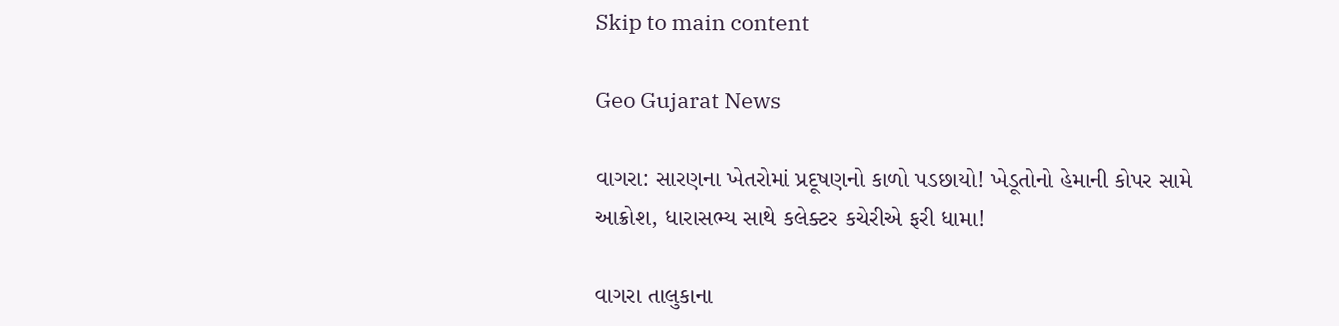Skip to main content

Geo Gujarat News

વાગરા: સારણના ખેતરોમાં પ્રદૂષણનો કાળો પડછાયો! ખેડૂતોનો હેમાની કોપર સામે આક્રોશ, ધારાસભ્ય સાથે કલેક્ટર કચેરીએ ફરી ધામા!

વાગરા તાલુકાના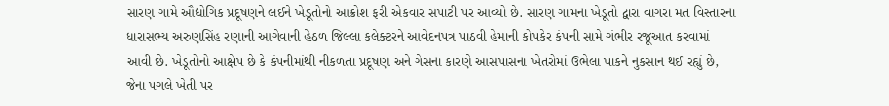સારણ ગામે ઔદ્યોગિક પ્રદૂષણને લઈને ખેડૂતોનો આક્રોશ ફરી એકવાર સપાટી પર આવ્યો છે. સારણ ગામના ખેડૂતો દ્વારા વાગરા મત વિસ્તારના ધારાસભ્ય અરુણસિંહ રણાની આગેવાની હેઠળ જિલ્લા કલેક્ટરને આવેદનપત્ર પાઠવી હેમાની કોપકેર કંપની સામે ગંભીર રજૂઆત કરવામાં આવી છે. ખેડૂતોનો આક્ષેપ છે કે કંપનીમાંથી નીકળતા પ્રદૂષણ અને ગેસના કારણે આસપાસના ખેતરોમાં ઉભેલા પાકને નુકસાન થઈ રહ્યું છે, જેના પગલે ખેતી પર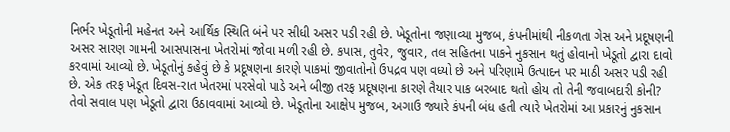નિર્ભર ખેડૂતોની મહેનત અને આર્થિક સ્થિતિ બંને પર સીધી અસર પડી રહી છે. ખેડૂતોના જણાવ્યા મુજબ, કંપનીમાંથી નીકળતા ગેસ અને પ્રદૂષણની અસર સારણ ગામની આસપાસના ખેતરોમાં જોવા મળી રહી છે. કપાસ, તુવેર, જુવાર, તલ સહિતના પાકને નુકસાન થતું હોવાનો ખેડૂતો દ્વારા દાવો કરવામાં આવ્યો છે. ખેડૂતોનું કહેવું છે કે પ્રદૂષણના કારણે પાકમાં જીવાતોનો ઉપદ્રવ પણ વધ્યો છે અને પરિણામે ઉત્પાદન પર માઠી અસર પડી રહી છે. એક તરફ ખેડૂત દિવસ-રાત ખેતરમાં પરસેવો પાડે અને બીજી તરફ પ્રદૂષણના કારણે તૈયાર પાક બરબાદ થતો હોય તો તેની જવાબદારી કોની? તેવો સવાલ પણ ખેડૂતો દ્વારા ઉઠાવવામાં આવ્યો છે. ખેડૂતોના આક્ષેપ મુજબ, અગાઉ જ્યારે કંપની બંધ હતી ત્યારે ખેતરોમાં આ પ્રકારનું નુકસાન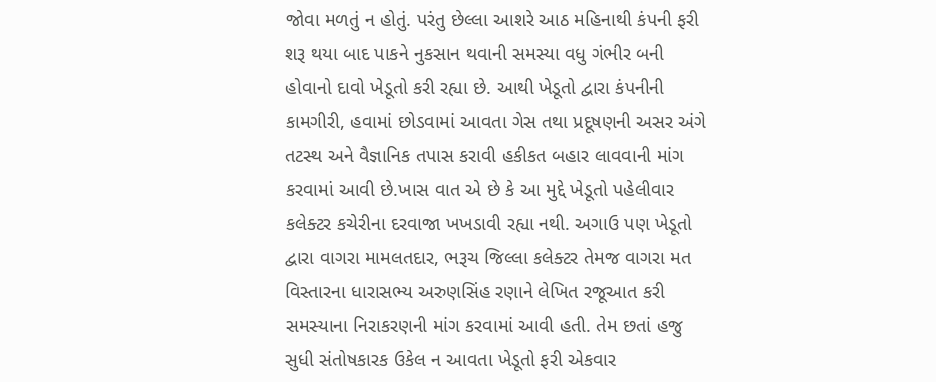જોવા મળતું ન હોતું. પરંતુ છેલ્લા આશરે આઠ મહિનાથી કંપની ફરી શરૂ થયા બાદ પાકને નુકસાન થવાની સમસ્યા વધુ ગંભીર બની હોવાનો દાવો ખેડૂતો કરી રહ્યા છે. આથી ખેડૂતો દ્વારા કંપનીની કામગીરી, હવામાં છોડવામાં આવતા ગેસ તથા પ્રદૂષણની અસર અંગે તટસ્થ અને વૈજ્ઞાનિક તપાસ કરાવી હકીકત બહાર લાવવાની માંગ કરવામાં આવી છે.ખાસ વાત એ છે કે આ મુદ્દે ખેડૂતો પહેલીવાર કલેક્ટર કચેરીના દરવાજા ખખડાવી રહ્યા નથી. અગાઉ પણ ખેડૂતો દ્વારા વાગરા મામલતદાર, ભરૂચ જિલ્લા કલેક્ટર તેમજ વાગરા મત વિસ્તારના ધારાસભ્ય અરુણસિંહ રણાને લેખિત રજૂઆત કરી સમસ્યાના નિરાકરણની માંગ કરવામાં આવી હતી. તેમ છતાં હજુ સુધી સંતોષકારક ઉકેલ ન આવતા ખેડૂતો ફરી એકવાર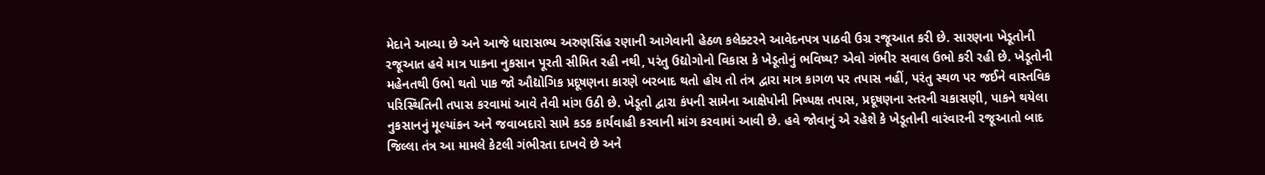મેદાને આવ્યા છે અને આજે ધારાસભ્ય અરુણસિંહ રણાની આગેવાની હેઠળ કલેક્ટરને આવેદનપત્ર પાઠવી ઉગ્ર રજૂઆત કરી છે. સારણના ખેડૂતોની રજૂઆત હવે માત્ર પાકના નુકસાન પૂરતી સીમિત રહી નથી, પરંતુ ઉદ્યોગોનો વિકાસ કે ખેડૂતોનું ભવિષ્ય? એવો ગંભીર સવાલ ઉભો કરી રહી છે. ખેડૂતોની મહેનતથી ઉભો થતો પાક જો ઔદ્યોગિક પ્રદૂષણના કારણે બરબાદ થતો હોય તો તંત્ર દ્વારા માત્ર કાગળ પર તપાસ નહીં, પરંતુ સ્થળ પર જઈને વાસ્તવિક પરિસ્થિતિની તપાસ કરવામાં આવે તેવી માંગ ઉઠી છે. ખેડૂતો દ્વારા કંપની સામેના આક્ષેપોની નિષ્પક્ષ તપાસ, પ્રદૂષણના સ્તરની ચકાસણી, પાકને થયેલા નુકસાનનું મૂલ્યાંકન અને જવાબદારો સામે કડક કાર્યવાહી કરવાની માંગ કરવામાં આવી છે. હવે જોવાનું એ રહેશે કે ખેડૂતોની વારંવારની રજૂઆતો બાદ જિલ્લા તંત્ર આ મામલે કેટલી ગંભીરતા દાખવે છે અને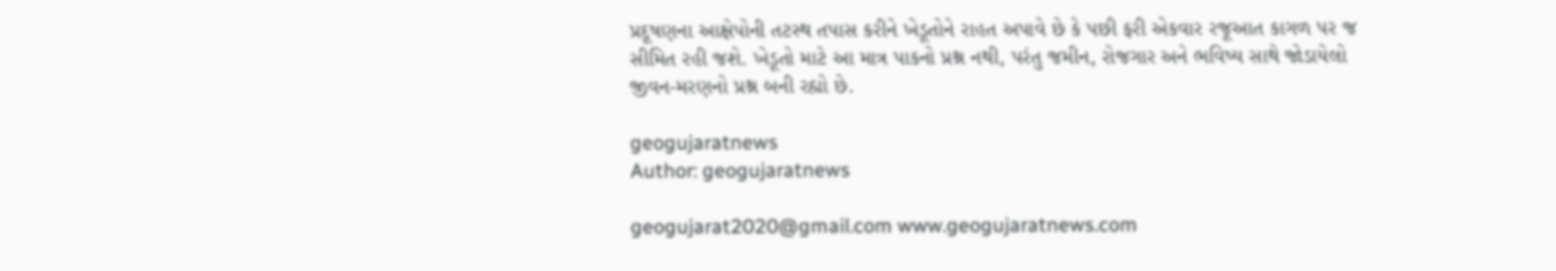પ્રદૂષણના આક્ષેપોની તટસ્થ તપાસ કરીને ખેડૂતોને રાહત અપાવે છે કે પછી ફરી એકવાર રજૂઆત કાગળ પર જ સીમિત રહી જશે. ખેડૂતો માટે આ માત્ર પાકનો પ્રશ્ન નથી, પરંતુ જમીન, રોજગાર અને ભવિષ્ય સાથે જોડાયેલો જીવન-મરણનો પ્રશ્ન બની રહ્યો છે.

geogujaratnews
Author: geogujaratnews

geogujarat2020@gmail.com www.geogujaratnews.com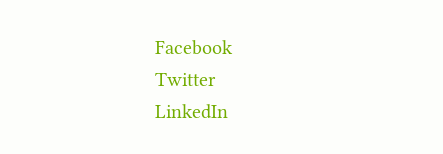Facebook
Twitter
LinkedIn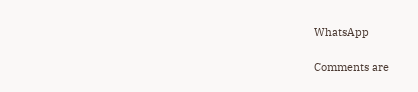WhatsApp

Comments are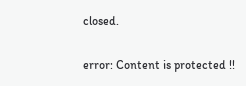closed.

error: Content is protected !!